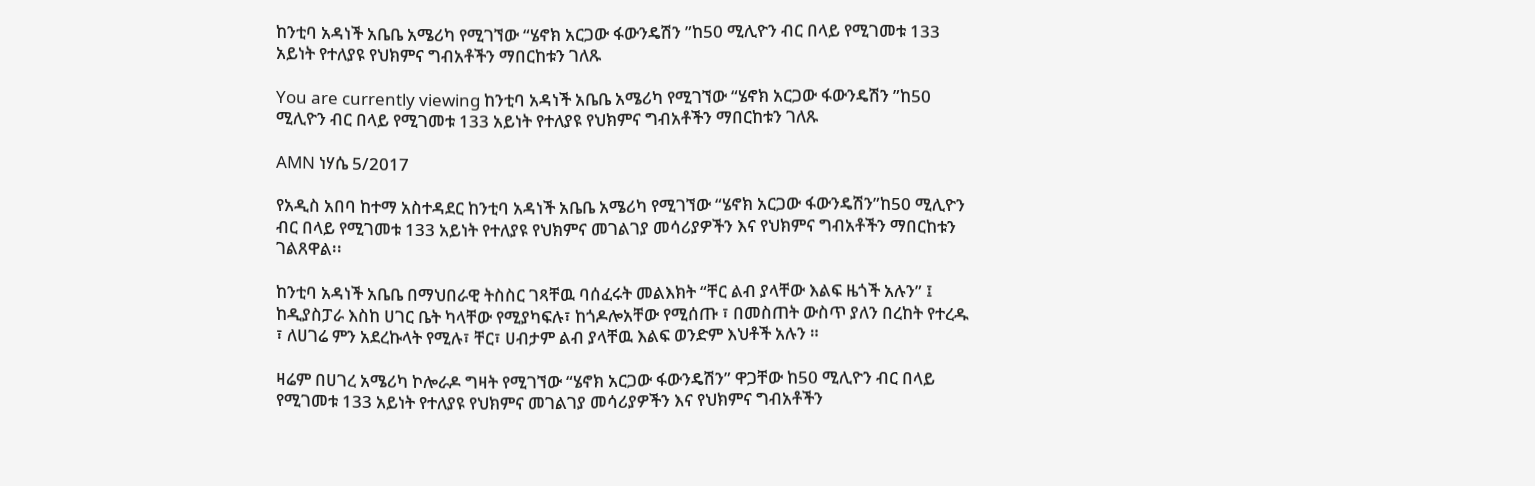ከንቲባ አዳነች አቤቤ አሜሪካ የሚገኘው “ሄኖክ አርጋው ፋውንዴሽን ”ከ50 ሚሊዮን ብር በላይ የሚገመቱ 133 አይነት የተለያዩ የህክምና ግብአቶችን ማበርከቱን ገለጹ

You are currently viewing ከንቲባ አዳነች አቤቤ አሜሪካ የሚገኘው “ሄኖክ አርጋው ፋውንዴሽን ”ከ50 ሚሊዮን ብር በላይ የሚገመቱ 133 አይነት የተለያዩ የህክምና ግብአቶችን ማበርከቱን ገለጹ

AMN ነሃሴ 5/2017

የአዲስ አበባ ከተማ አስተዳደር ከንቲባ አዳነች አቤቤ አሜሪካ የሚገኘው “ሄኖክ አርጋው ፋውንዴሽን”ከ50 ሚሊዮን ብር በላይ የሚገመቱ 133 አይነት የተለያዩ የህክምና መገልገያ መሳሪያዎችን እና የህክምና ግብአቶችን ማበርከቱን ገልጸዋል፡፡

ከንቲባ አዳነች አቤቤ በማህበራዊ ትስስር ገጻቸዉ ባሰፈሩት መልእክት “ቸር ልብ ያላቸው እልፍ ዜጎች አሉን” ፤ ከዲያስፓራ እስከ ሀገር ቤት ካላቸው የሚያካፍሉ፣ ከጎዶሎአቸው የሚሰጡ ፣ በመስጠት ውስጥ ያለን በረከት የተረዱ ፣ ለሀገሬ ምን አደረኩላት የሚሉ፣ ቸር፣ ሀብታም ልብ ያላቸዉ እልፍ ወንድም እህቶች አሉን ።

ዛሬም በሀገረ አሜሪካ ኮሎራዶ ግዛት የሚገኘው “ሄኖክ አርጋው ፋውንዴሽን” ዋጋቸው ከ50 ሚሊዮን ብር በላይ የሚገመቱ 133 አይነት የተለያዩ የህክምና መገልገያ መሳሪያዎችን እና የህክምና ግብአቶችን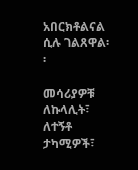አበርክቶልናል ሲሉ ገልጸዋል፡፡

መሳሪያዎቹ ለኩላሊት፣ ለተኝቶ ታካሚዎች፣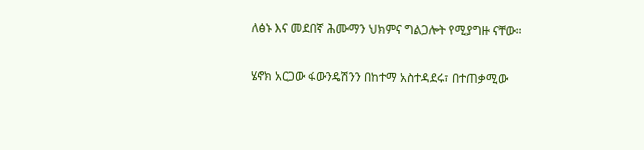ለፅኑ እና መደበኛ ሕሙማን ህክምና ግልጋሎት የሚያግዙ ናቸው።

ሄኖክ አርጋው ፋውንዴሽንን በከተማ አስተዳደሩ፣ በተጠቃሚው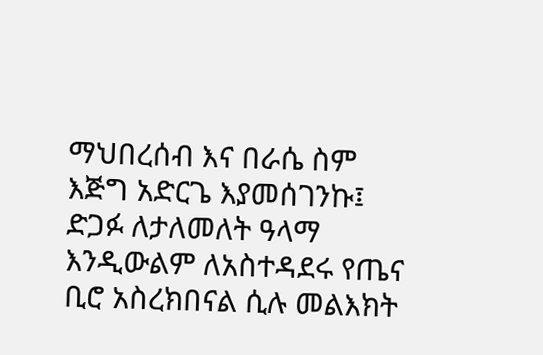ማህበረሰብ እና በራሴ ስም እጅግ አድርጌ እያመሰገንኩ፤ ድጋፉ ለታለመለት ዓላማ እንዲውልም ለአስተዳደሩ የጤና ቢሮ አስረክበናል ሲሉ መልእክት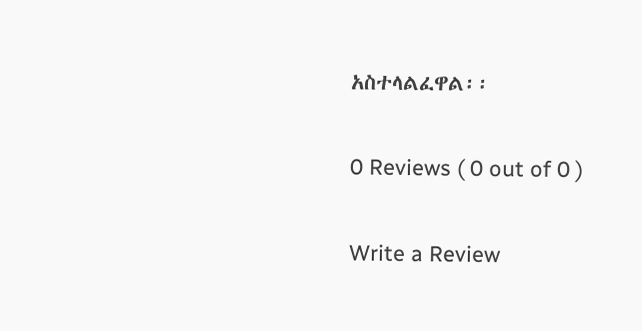አስተላልፈዋል፡፡

0 Reviews ( 0 out of 0 )

Write a Review